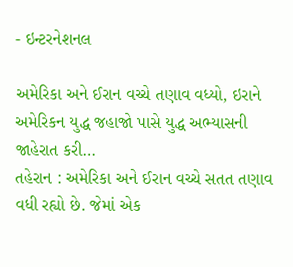- ઇન્ટરનેશનલ

અમેરિકા અને ઈરાન વચ્ચે તણાવ વધ્યો, ઇરાને અમેરિકન યુદ્ધ જહાજો પાસે યુદ્ધ અભ્યાસની જાહેરાત કરી…
તહેરાન : અમેરિકા અને ઈરાન વચ્ચે સતત તણાવ વધી રહ્યો છે. જેમાં એક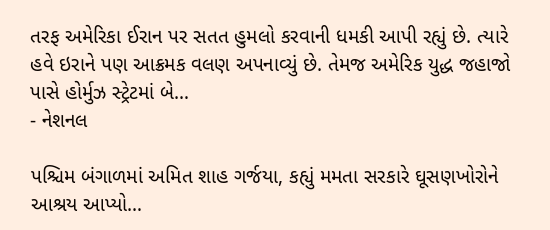તરફ અમેરિકા ઈરાન પર સતત હુમલો કરવાની ધમકી આપી રહ્યું છે. ત્યારે હવે ઇરાને પણ આક્રમક વલણ અપનાવ્યું છે. તેમજ અમેરિક યુદ્ધ જહાજો પાસે હોર્મુઝ સ્ટ્રેટમાં બે…
- નેશનલ

પશ્ચિમ બંગાળમાં અમિત શાહ ગર્જયા, કહ્યું મમતા સરકારે ઘૂસણખોરોને આશ્રય આપ્યો…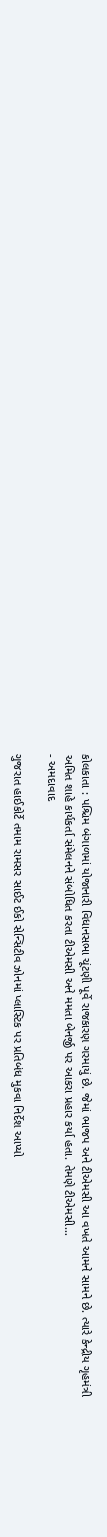કોલકાતા : પશ્ચિમ બંગાળમાં યોજાનારી વિધાનસભા ચૂંટણી પૂર્વે રાજકારણ ગરમાયું છે. જેમાં ભાજપ અને ટીએમસી આ વખતે આમને સામને છે. ત્યારે કેન્દ્રીય ગૃહમંત્રી અમિત શાહે કાર્યકર્તા સંમેલનને સંબોધિત કરતા ટીએમસી અને મમતા બેનર્જી પર આકરા પ્રહાર કર્યા હતા. તેમણે ટીએમસી…
- અમદાવાદ

ગુજરાત હાઈકોર્ટે તમામ રામસર સાઈટ ઈકો સેન્સિટીવ ઝોનમાં પ્લાસ્ટિક પર પ્રતિબંધ મુકવા નિર્દેશ આપ્યો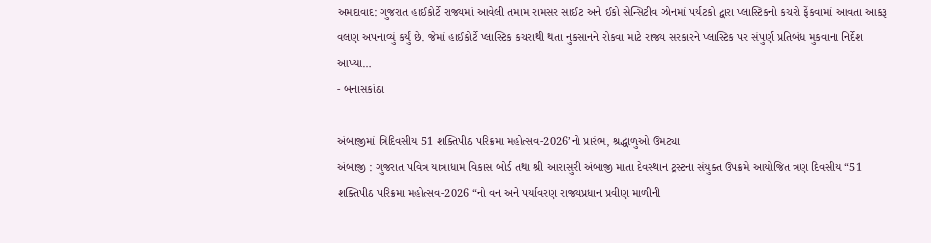અમદાવાદ: ગુજરાત હાઈકોર્ટે રાજ્યમાં આવેલી તમામ રામસર સાઈટ અને ઈકો સેન્સિટીવ ઝોનમાં પર્યટકો દ્વારા પ્લાસ્ટિકનો કચરો ફેંકવામાં આવતા આકરૂ વલણ અપનાવ્યું કર્યું છે. જેમાં હાઈકોર્ટે પ્લાસ્ટિક કચરાથી થતા નુકસાનને રોકવા માટે રાજ્ય સરકારને પ્લાસ્ટિક પર સંપુર્ણ પ્રતિબંધ મુકવાના નિર્દેશ આપ્યા…
- બનાસકાંઠા

અંબાજીમાં ત્રિદિવસીય 51 શક્તિપીઠ પરિક્રમા મહોત્સવ-2026’નો પ્રારંભ, શ્રદ્ધાળુઓ ઉમટ્યા
અંબાજી : ગુજરાત પવિત્ર યાત્રાધામ વિકાસ બોર્ડ તથા શ્રી આરાસુરી અંબાજી માતા દેવસ્થાન ટ્રસ્ટના સંયુક્ત ઉપક્રમે આયોજિત ત્રણ દિવસીય “51 શક્તિપીઠ પરિક્રમા મહોત્સવ-2026 “નો વન અને પર્યાવરણ રાજ્યપ્રધાન પ્રવીણ માળીની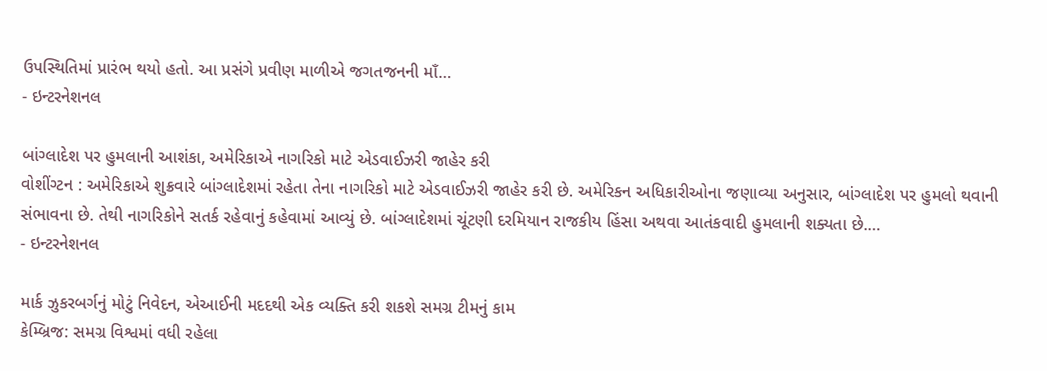ઉપસ્થિતિમાં પ્રારંભ થયો હતો. આ પ્રસંગે પ્રવીણ માળીએ જગતજનની માઁ…
- ઇન્ટરનેશનલ

બાંગ્લાદેશ પર હુમલાની આશંકા, અમેરિકાએ નાગરિકો માટે એડવાઈઝરી જાહેર કરી
વોશીંગ્ટન : અમેરિકાએ શુક્રવારે બાંગ્લાદેશમાં રહેતા તેના નાગરિકો માટે એડવાઈઝરી જાહેર કરી છે. અમેરિકન અધિકારીઓના જણાવ્યા અનુસાર, બાંગ્લાદેશ પર હુમલો થવાની સંભાવના છે. તેથી નાગરિકોને સતર્ક રહેવાનું કહેવામાં આવ્યું છે. બાંગ્લાદેશમાં ચૂંટણી દરમિયાન રાજકીય હિંસા અથવા આતંકવાદી હુમલાની શક્યતા છે.…
- ઇન્ટરનેશનલ

માર્ક ઝુકરબર્ગનું મોટું નિવેદન, એઆઈની મદદથી એક વ્યક્તિ કરી શકશે સમગ્ર ટીમનું કામ
કેમ્બ્રિજ: સમગ્ર વિશ્વમાં વધી રહેલા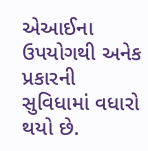એઆઈના ઉપયોગથી અનેક પ્રકારની સુવિધામાં વધારો થયો છે.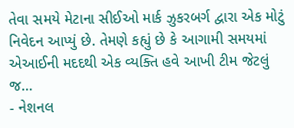તેવા સમયે મેટાના સીઈઓ માર્ક ઝુકરબર્ગ દ્વારા એક મોટું નિવેદન આપ્યું છે. તેમણે કહ્યું છે કે આગામી સમયમાં એઆઈની મદદથી એક વ્યક્તિ હવે આખી ટીમ જેટલું જ…
- નેશનલ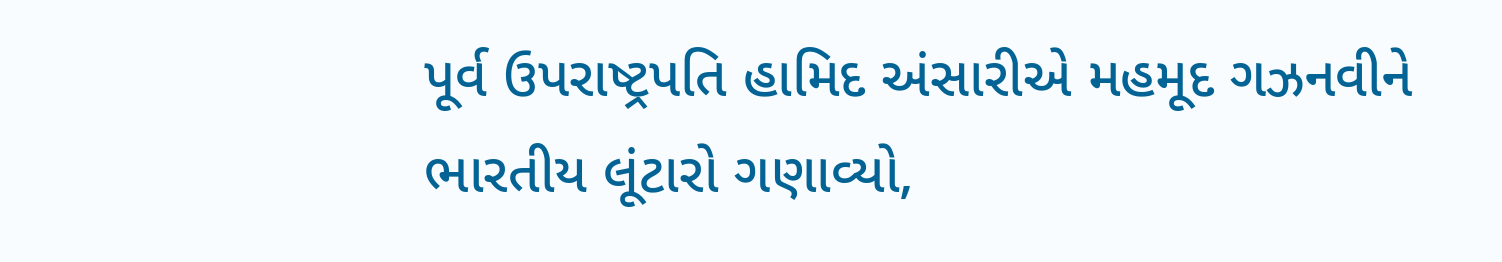પૂર્વ ઉપરાષ્ટ્રપતિ હામિદ અંસારીએ મહમૂદ ગઝનવીને ભારતીય લૂંટારો ગણાવ્યો,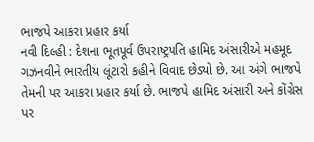ભાજપે આકરા પ્રહાર કર્યા
નવી દિલ્હી : દેશના ભૂતપૂર્વ ઉપરાષ્ટ્રપતિ હામિદ અંસારીએ મહમૂદ ગઝનવીને ભારતીય લૂંટારો કહીને વિવાદ છેડ્યો છે. આ અંગે ભાજપે તેમની પર આકરા પ્રહાર કર્યા છે. ભાજપે હામિદ અંસારી અને કોંગ્રેસ પર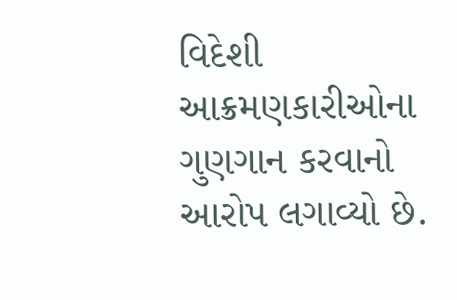વિદેશી આક્રમણકારીઓના ગુણગાન કરવાનો આરોપ લગાવ્યો છે.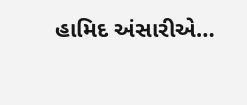હામિદ અંસારીએ…